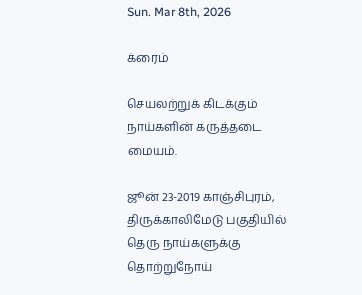Sun. Mar 8th, 2026

க்ரைம்

செயலற்றுக் கிடக்கும் நாய்களின் கருத்தடை மையம்.

ஜூன் 23-2019 காஞ்சிபுரம், திருக்காலிமேடு பகுதியில் தெரு நாய்களுக்கு தொற்றுநோய்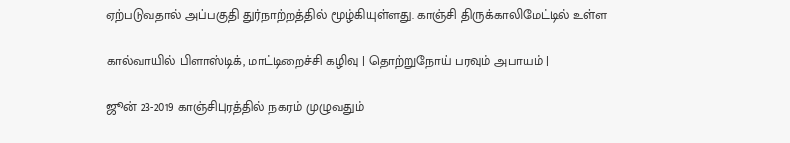ஏற்படுவதால் அப்பகுதி துர்நாற்றத்தில் மூழ்கியுள்ளது. காஞ்சி திருக்காலிமேட்டில் உள்ள

கால்வாயில் பிளாஸ்டிக், மாட்டிறைச்சி கழிவு | தொற்றுநோய் பரவும் அபாயம் |

ஜூன் 23-2019 காஞ்சிபுரத்தில் நகரம் முழுவதும்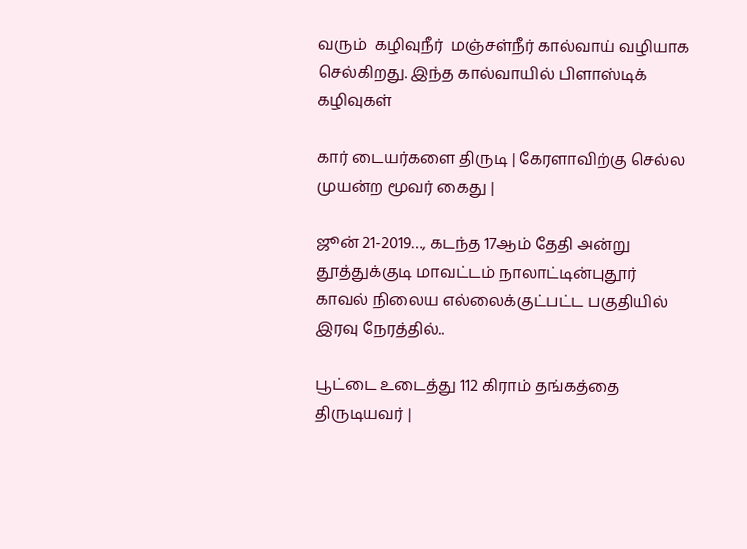வரும்  கழிவுநீர்  மஞ்சள்நீர் கால்வாய் வழியாக செல்கிறது. இந்த கால்வாயில் பிளாஸ்டிக் கழிவுகள்

கார் டையர்களை திருடி | கேரளாவிற்கு செல்ல முயன்ற மூவர் கைது |

ஜூன் 21-2019…, கடந்த 17ஆம் தேதி அன்று தூத்துக்குடி மாவட்டம் நாலாட்டின்புதூர் காவல் நிலைய எல்லைக்குட்பட்ட பகுதியில் இரவு நேரத்தில்..

பூட்டை உடைத்து 112 கிராம் தங்கத்தை திருடியவர் |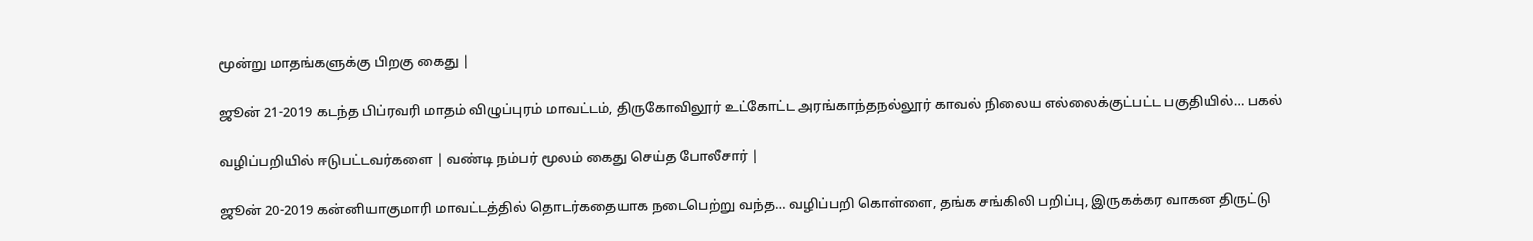மூன்று மாதங்களுக்கு பிறகு கைது |

ஜூன் 21-2019 கடந்த பிப்ரவரி மாதம் விழுப்புரம் மாவட்டம், திருகோவிலூர் உட்கோட்ட அரங்காந்தநல்லூர் காவல் நிலைய எல்லைக்குட்பட்ட பகுதியில்… பகல்

வழிப்பறியில் ஈடுபட்டவர்களை | வண்டி நம்பர் மூலம் கைது செய்த போலீசார் |

ஜூன் 20-2019 கன்னியாகுமாரி மாவட்டத்தில் தொடர்கதையாக நடைபெற்று வந்த… வழிப்பறி கொள்ளை, தங்க சங்கிலி பறிப்பு, இருகக்கர வாகன திருட்டு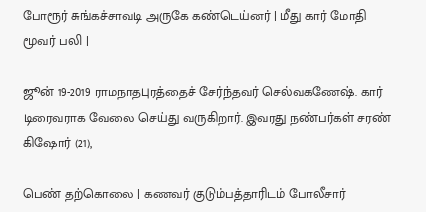போரூர் சுங்கச்சாவடி அருகே கண்டெய்னர் | மீது கார் மோதி மூவர் பலி |

ஜூன் 19-2019 ராமநாதபுரத்தைச் சேர்ந்தவர் செல்வகணேஷ். கார் டிரைவராக வேலை செய்து வருகிறார். இவரது நண்பர்கள் சரண் கிஷோர் (21),

பெண் தற்கொலை | கணவர் குடும்பத்தாரிடம் போலீசார்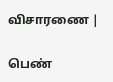விசாரணை |

பெண்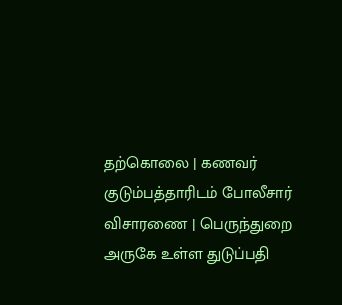தற்கொலை | கணவர் குடும்பத்தாரிடம் போலீசார் விசாரணை | பெருந்துறை அருகே உள்ள துடுப்பதி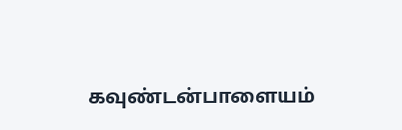கவுண்டன்பாளையம்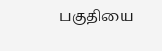பகுதியை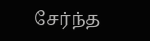சேர்ந்த